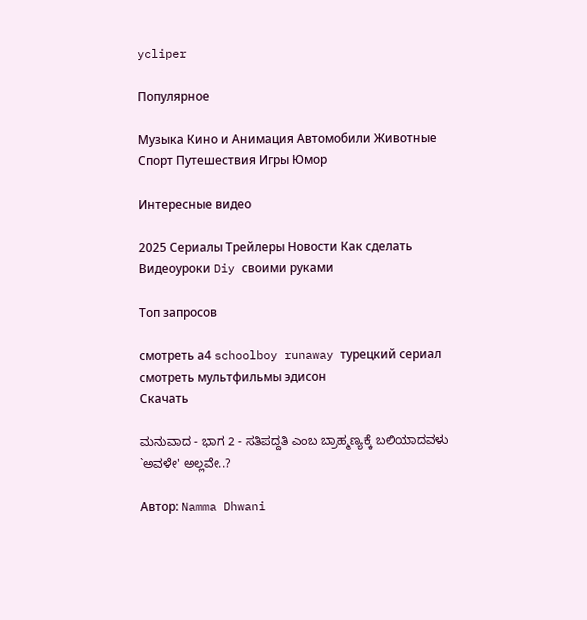ycliper

Популярное

Музыка Кино и Анимация Автомобили Животные Спорт Путешествия Игры Юмор

Интересные видео

2025 Сериалы Трейлеры Новости Как сделать Видеоуроки Diy своими руками

Топ запросов

смотреть а4 schoolboy runaway турецкий сериал смотреть мультфильмы эдисон
Скачать

ಮನುವಾದ - ಭಾಗ 2 - ಸತಿಪದ್ದತಿ ಎಂಬ ಬ್ರಾಹ್ಮಣ್ಯಕ್ಕೆ ಬಲಿಯಾದವಳು `ಅವಳೇ' ಅಲ್ಲವೇ..?

Автор: Namma Dhwani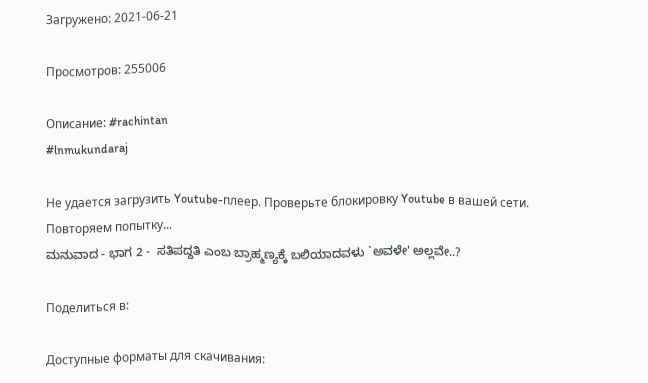Загружено: 2021-06-21

Просмотров: 255006

Описание: #rachintan
#lnmukundaraj

Не удается загрузить Youtube-плеер. Проверьте блокировку Youtube в вашей сети.
Повторяем попытку...
ಮನುವಾದ - ಭಾಗ 2 -  ಸತಿಪದ್ದತಿ ಎಂಬ ಬ್ರಾಹ್ಮಣ್ಯಕ್ಕೆ ಬಲಿಯಾದವಳು `ಅವಳೇ' ಅಲ್ಲವೇ..?

Поделиться в:

Доступные форматы для скачивания: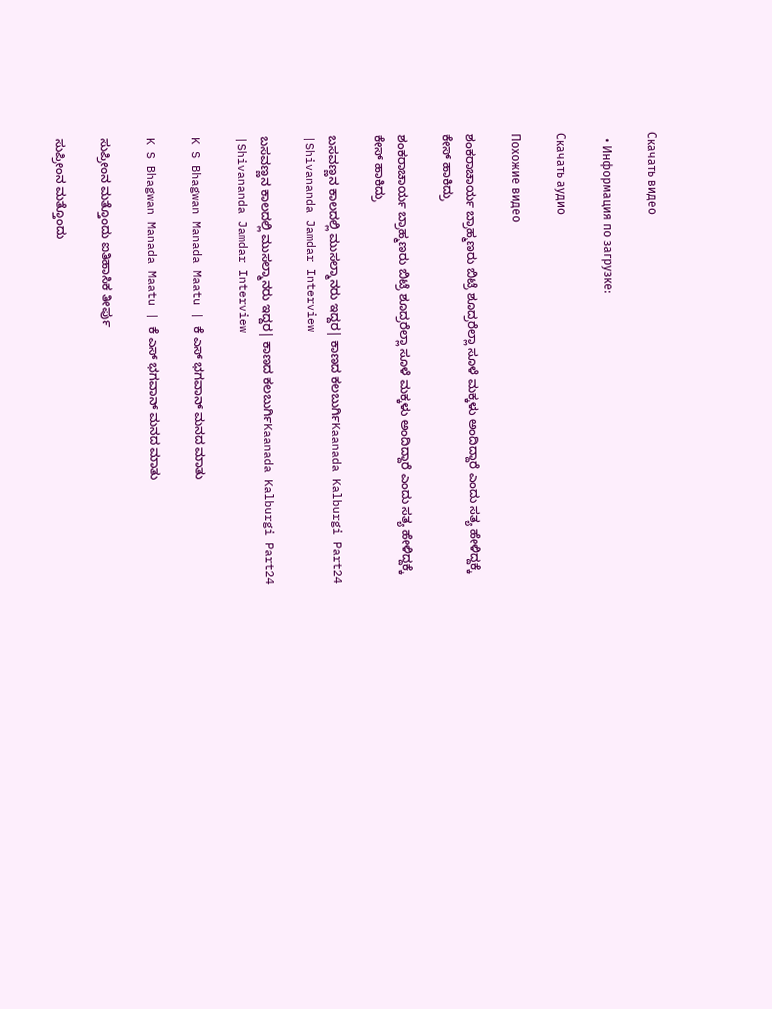Скачать видео

  • Информация по загрузке:

Скачать аудио

Похожие видео

ಶಂಕರಾಚಾರ್ಯ ಬ್ರಾಹ್ಮಣರು ಬಿಟ್ರೆ ಶೂದ್ರರೆಲ್ಲಾ ಸೂಳೆ ಮಕ್ಕಳು ಅಂದಿದ್ದಾರೆ ಎಂದು ಸತ್ಯ ಹೇಳಿದ್ದಕ್ಕೆ ಕೇಸ್ ಹಾಕಿದ್ರು

ಶಂಕರಾಚಾರ್ಯ ಬ್ರಾಹ್ಮಣರು ಬಿಟ್ರೆ ಶೂದ್ರರೆಲ್ಲಾ ಸೂಳೆ ಮಕ್ಕಳು ಅಂದಿದ್ದಾರೆ ಎಂದು ಸತ್ಯ ಹೇಳಿದ್ದಕ್ಕೆ ಕೇಸ್ ಹಾಕಿದ್ರು

ಬಸವಣ್ಣನ ಕಾಲದಲ್ಲಿ ಮುಸಲ್ಮಾನರು ಇದ್ದರ| ಕಾಣದ ಕಲಬುರ್ಗಿKaanada Kalburgi Part24 |Shivananda Jamdar Interview

ಬಸವಣ್ಣನ ಕಾಲದಲ್ಲಿ ಮುಸಲ್ಮಾನರು ಇದ್ದರ| ಕಾಣದ ಕಲಬುರ್ಗಿKaanada Kalburgi Part24 |Shivananda Jamdar Interview

K S Bhagwan Manada Maatu | ಕೆ ಎಸ್ ಭಗವಾನ್‌ ಮನದ ಮಾತು

K S Bhagwan Manada Maatu | ಕೆ ಎಸ್ ಭಗವಾನ್‌ ಮನದ ಮಾತು

ಸುಪ್ರೀಂನ ಮತ್ತೊಂದು ಐತಿಹಾಸಿಕ ತೀರ್ಪು

ಸುಪ್ರೀಂನ ಮತ್ತೊಂದು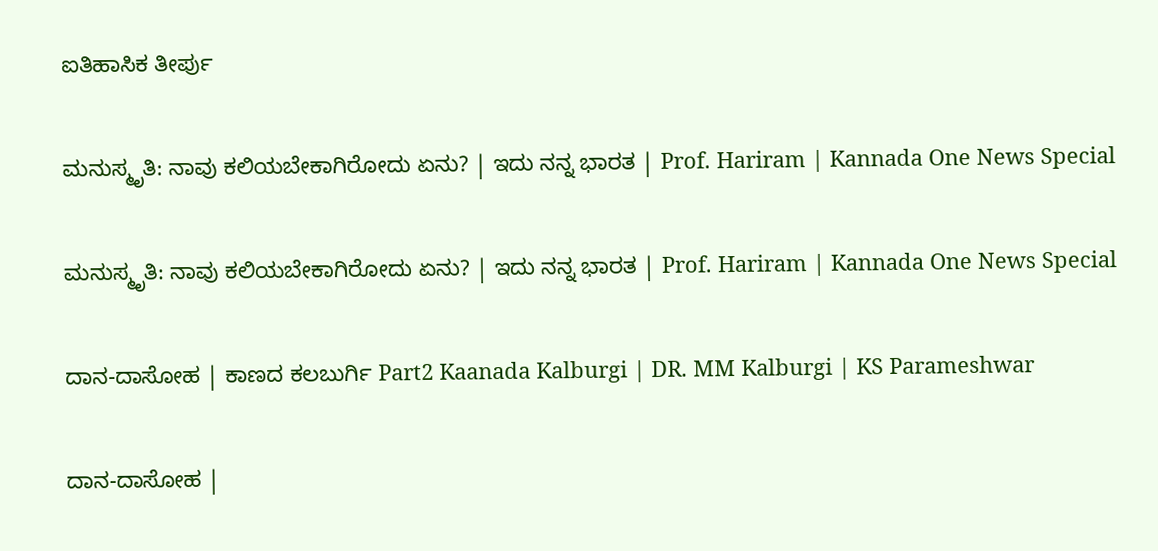ಐತಿಹಾಸಿಕ ತೀರ್ಪು

ಮನುಸ್ಮೃತಿ: ನಾವು ಕಲಿಯಬೇಕಾಗಿರೋದು ಏನು? | ಇದು ನನ್ನ ಭಾರತ | Prof. Hariram | Kannada One News Special

ಮನುಸ್ಮೃತಿ: ನಾವು ಕಲಿಯಬೇಕಾಗಿರೋದು ಏನು? | ಇದು ನನ್ನ ಭಾರತ | Prof. Hariram | Kannada One News Special

ದಾನ-ದಾಸೋಹ | ಕಾಣದ ಕಲಬುರ್ಗಿ Part2 Kaanada Kalburgi | DR. MM Kalburgi | KS Parameshwar

ದಾನ-ದಾಸೋಹ |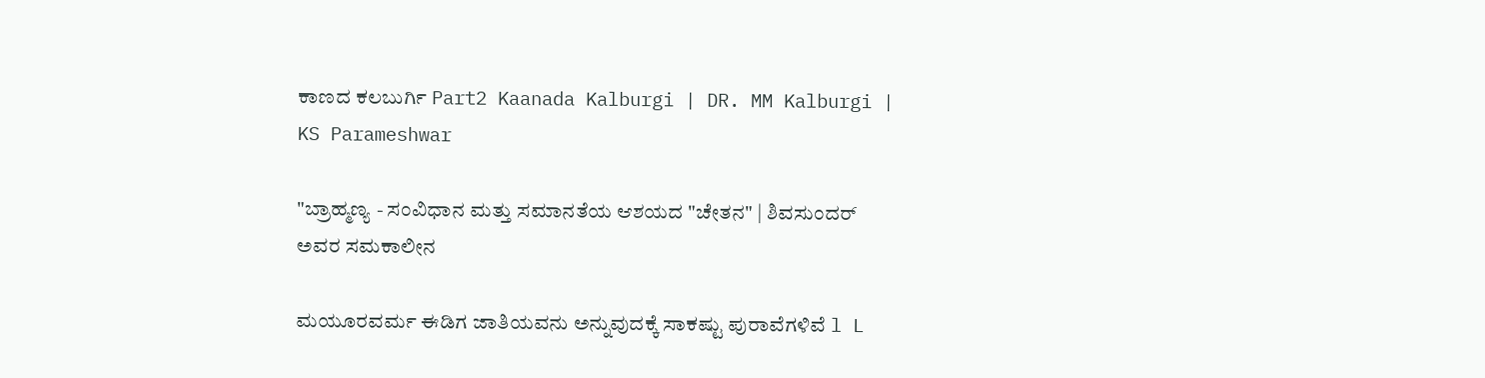ಕಾಣದ ಕಲಬುರ್ಗಿ Part2 Kaanada Kalburgi | DR. MM Kalburgi | KS Parameshwar

"ಬ್ರಾಹ್ಮಣ್ಯ - ಸಂವಿಧಾನ ಮತ್ತು ಸಮಾನತೆಯ ಆಶಯದ "ಚೇತನ" | ಶಿವಸುಂದರ್ ಅವರ ಸಮಕಾಲೀನ

ಮಯೂರವರ್ಮ ಈಡಿಗ ಜಾತಿಯವನು ಅನ್ನುವುದಕ್ಕೆ ಸಾಕಷ್ಟು ಪುರಾವೆಗಳಿವೆ l L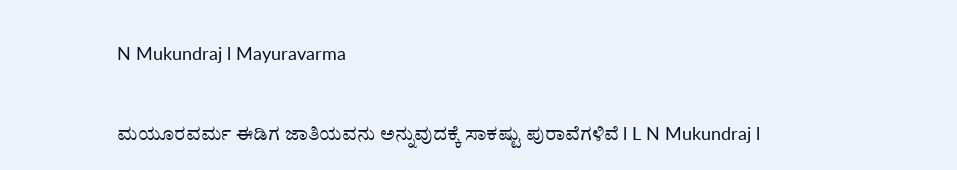N Mukundraj l Mayuravarma

ಮಯೂರವರ್ಮ ಈಡಿಗ ಜಾತಿಯವನು ಅನ್ನುವುದಕ್ಕೆ ಸಾಕಷ್ಟು ಪುರಾವೆಗಳಿವೆ l L N Mukundraj l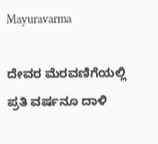Mayuravarma

ದೇವರ ಮೆರವಣಿಗೆಯಲ್ಲಿ ಪ್ರತಿ ವರ್ಷನೂ ದಾಳಿ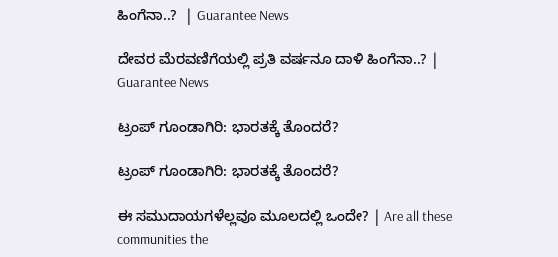ಹಿಂಗೆನಾ..?  | Guarantee News

ದೇವರ ಮೆರವಣಿಗೆಯಲ್ಲಿ ಪ್ರತಿ ವರ್ಷನೂ ದಾಳಿ ಹಿಂಗೆನಾ..? | Guarantee News

ಟ್ರಂಪ್ ಗೂಂಡಾಗಿರಿ: ಭಾರತಕ್ಕೆ ತೊಂದರೆ?

ಟ್ರಂಪ್ ಗೂಂಡಾಗಿರಿ: ಭಾರತಕ್ಕೆ ತೊಂದರೆ?

ಈ ಸಮುದಾಯಗಳೆಲ್ಲವೂ ಮೂಲದಲ್ಲಿ ಒಂದೇ? | Are all these communities the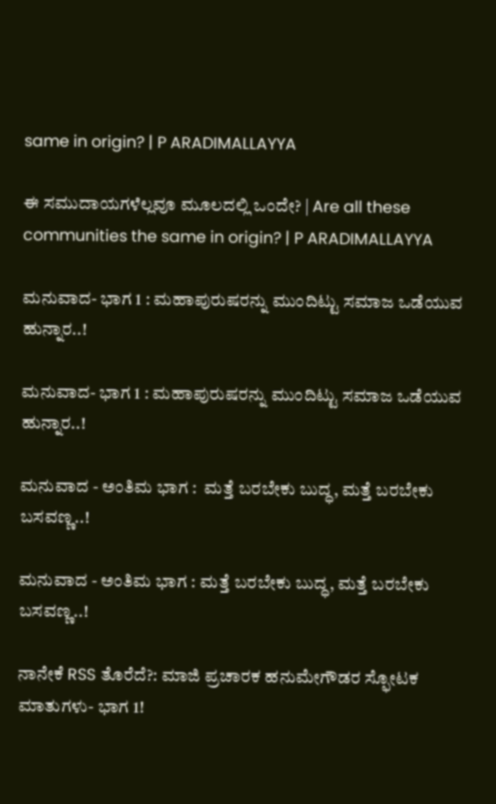same in origin? | P ARADIMALLAYYA

ಈ ಸಮುದಾಯಗಳೆಲ್ಲವೂ ಮೂಲದಲ್ಲಿ ಒಂದೇ? | Are all these communities the same in origin? | P ARADIMALLAYYA

ಮನುವಾದ- ಭಾಗ 1 : ಮಹಾಪುರುಷರನ್ನು ಮುಂದಿಟ್ಟು ಸಮಾಜ ಒಡೆಯುವ ಹುನ್ನಾರ..!

ಮನುವಾದ- ಭಾಗ 1 : ಮಹಾಪುರುಷರನ್ನು ಮುಂದಿಟ್ಟು ಸಮಾಜ ಒಡೆಯುವ ಹುನ್ನಾರ..!

ಮನುವಾದ - ಅಂತಿಮ ಭಾಗ :  ಮತ್ತೆ ಬರಬೇಕು ಬುದ್ಧ, ಮತ್ತೆ ಬರಬೇಕು ಬಸವಣ್ಣ..!

ಮನುವಾದ - ಅಂತಿಮ ಭಾಗ : ಮತ್ತೆ ಬರಬೇಕು ಬುದ್ಧ, ಮತ್ತೆ ಬರಬೇಕು ಬಸವಣ್ಣ..!

ನಾನೇಕೆ RSS ತೊರೆದೆ?: ಮಾಜಿ ಪ್ರಚಾರಕ ಹನುಮೇಗೌಡರ ಸ್ಫೋಟಕ ಮಾತುಗಳು- ಭಾಗ 1!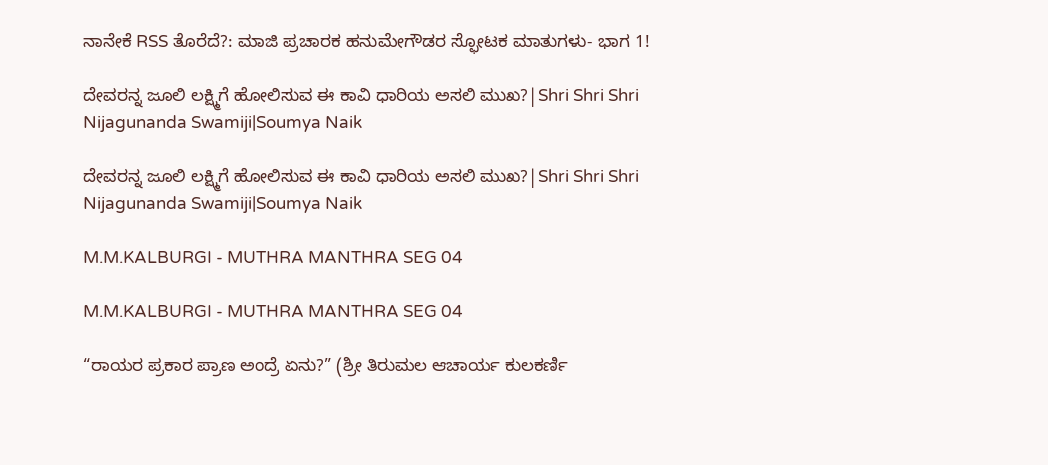ನಾನೇಕೆ RSS ತೊರೆದೆ?: ಮಾಜಿ ಪ್ರಚಾರಕ ಹನುಮೇಗೌಡರ ಸ್ಫೋಟಕ ಮಾತುಗಳು- ಭಾಗ 1!

ದೇವರನ್ನ ಜೂಲಿ ಲಕ್ಷ್ಮಿಗೆ ಹೋಲಿಸುವ ಈ ಕಾವಿ ಧಾರಿಯ ಅಸಲಿ ಮುಖ?|Shri Shri Shri Nijagunanda Swamiji|Soumya Naik

ದೇವರನ್ನ ಜೂಲಿ ಲಕ್ಷ್ಮಿಗೆ ಹೋಲಿಸುವ ಈ ಕಾವಿ ಧಾರಿಯ ಅಸಲಿ ಮುಖ?|Shri Shri Shri Nijagunanda Swamiji|Soumya Naik

M.M.KALBURGI - MUTHRA MANTHRA SEG 04

M.M.KALBURGI - MUTHRA MANTHRA SEG 04

“ರಾಯರ ಪ್ರಕಾರ ಪ್ರಾಣ ಅಂದ್ರೆ ಏನು?” (ಶ್ರೀ ತಿರುಮಲ ಆಚಾರ್ಯ ಕುಲಕರ್ಣಿ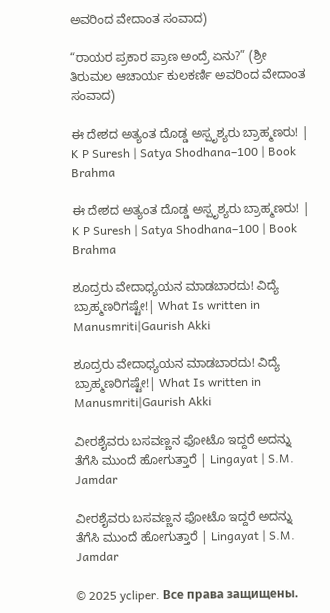ಅವರಿಂದ ವೇದಾಂತ ಸಂವಾದ)

“ರಾಯರ ಪ್ರಕಾರ ಪ್ರಾಣ ಅಂದ್ರೆ ಏನು?” (ಶ್ರೀ ತಿರುಮಲ ಆಚಾರ್ಯ ಕುಲಕರ್ಣಿ ಅವರಿಂದ ವೇದಾಂತ ಸಂವಾದ)

ಈ ದೇಶದ ಅತ್ಯಂತ ದೊಡ್ಡ ಅಸ್ಪೃಶ್ಯರು ಬ್ರಾಹ್ಮಣರು! | K P Suresh | Satya Shodhana–100 | Book Brahma

ಈ ದೇಶದ ಅತ್ಯಂತ ದೊಡ್ಡ ಅಸ್ಪೃಶ್ಯರು ಬ್ರಾಹ್ಮಣರು! | K P Suresh | Satya Shodhana–100 | Book Brahma

ಶೂದ್ರರು ವೇದಾಧ್ಯಯನ ಮಾಡಬಾರದು! ವಿದ್ಯೆ ಬ್ರಾಹ್ಮಣರಿಗಷ್ಟೇ!| What Is written in Manusmriti|Gaurish Akki

ಶೂದ್ರರು ವೇದಾಧ್ಯಯನ ಮಾಡಬಾರದು! ವಿದ್ಯೆ ಬ್ರಾಹ್ಮಣರಿಗಷ್ಟೇ!| What Is written in Manusmriti|Gaurish Akki

ವೀರಶೈವರು ಬಸವಣ್ಣನ ಫೋಟೊ ಇದ್ದರೆ ಅದನ್ನು ತೆಗೆಸಿ ಮುಂದೆ ಹೋಗುತ್ತಾರೆ | Lingayat | S.M. Jamdar

ವೀರಶೈವರು ಬಸವಣ್ಣನ ಫೋಟೊ ಇದ್ದರೆ ಅದನ್ನು ತೆಗೆಸಿ ಮುಂದೆ ಹೋಗುತ್ತಾರೆ | Lingayat | S.M. Jamdar

© 2025 ycliper. Все права защищены.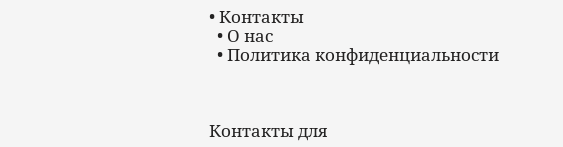• Контакты
  • О нас
  • Политика конфиденциальности



Контакты для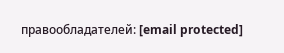правообладателей: [email protected]